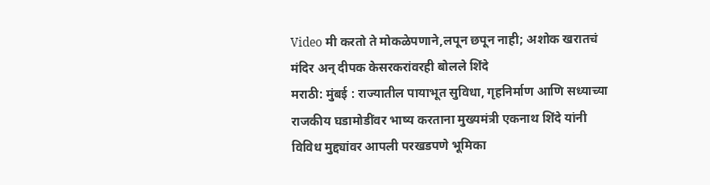Video मी करतो ते मोकळेपणाने,लपून छपून नाही; अशोक खरातचं मंदिर अन् दीपक केसरकरांवरही बोलले शिंदे
मराठी: मुंबई : राज्यातील पायाभूत सुविधा, गृहनिर्माण आणि सध्याच्या राजकीय घडामोडींवर भाष्य करताना मुख्यमंत्री एकनाथ शिंदे यांनी विविध मुद्द्यांवर आपली परखडपणे भूमिका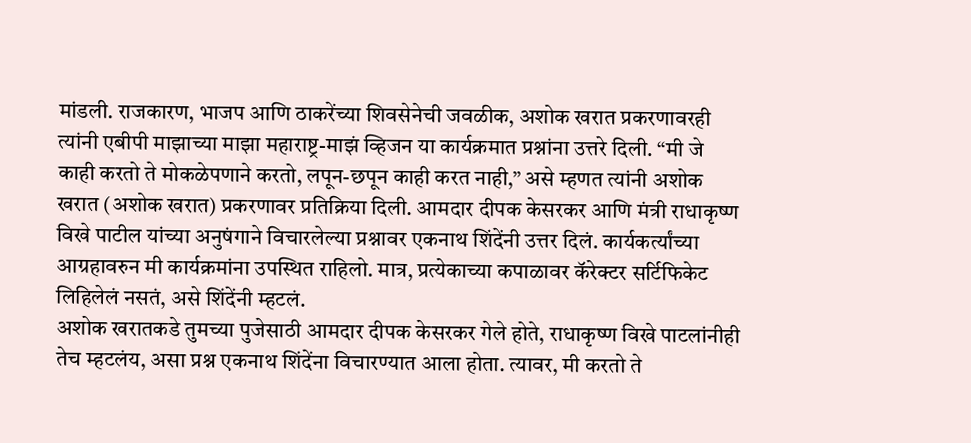मांडली. राजकारण, भाजप आणि ठाकरेंच्या शिवसेनेची जवळीक, अशोक खरात प्रकरणावरही त्यांनी एबीपी माझाच्या माझा महाराष्ट्र-माझं व्हिजन या कार्यक्रमात प्रश्नांना उत्तरे दिली. “मी जे काही करतो ते मोकळेपणाने करतो, लपून-छपून काही करत नाही,” असे म्हणत त्यांनी अशोक खरात (अशोक खरात) प्रकरणावर प्रतिक्रिया दिली. आमदार दीपक केसरकर आणि मंत्री राधाकृष्ण विखे पाटील यांच्या अनुषंगाने विचारलेल्या प्रश्नावर एकनाथ शिंदेंनी उत्तर दिलं. कार्यकर्त्यांच्या आग्रहावरुन मी कार्यक्रमांना उपस्थित राहिलो. मात्र, प्रत्येकाच्या कपाळावर कॅरेक्टर सर्टिफिकेट लिहिलेलं नसतं, असे शिंदेंनी म्हटलं.
अशोक खरातकडे तुमच्या पुजेसाठी आमदार दीपक केसरकर गेले होते, राधाकृष्ण विखे पाटलांनीही तेच म्हटलंय, असा प्रश्न एकनाथ शिंदेंना विचारण्यात आला होता. त्यावर, मी करतो ते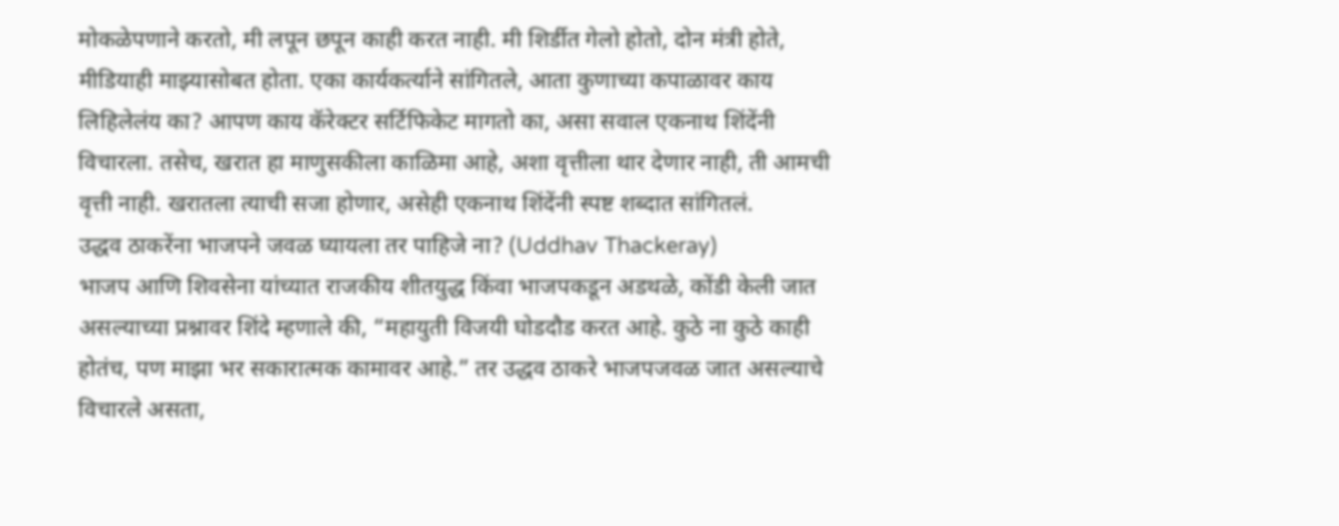मोकळेपणाने करतो, मी लपून छपून काही करत नाही. मी शिर्डीत गेलो होतो, दोन मंत्री होते, मीडियाही माझ्यासोबत होता. एका कार्यकर्त्याने सांगितले, आता कुणाच्या कपाळावर काय लिहिलेलंय का? आपण काय कॅरेक्टर सर्टिफिकेट मागतो का, असा सवाल एकनाथ शिंदेंनी विचारला. तसेच, खरात हा माणुसकीला काळिमा आहे, अशा वृत्तीला थार देणार नाही, ती आमची वृत्ती नाही. खरातला त्याची सजा होणार, असेही एकनाथ शिंदेंनी स्पष्ट शब्दात सांगितलं.
उद्धव ठाकरेंना भाजपने जवळ घ्यायला तर पाहिजे ना? (Uddhav Thackeray)
भाजप आणि शिवसेना यांच्यात राजकीय शीतयुद्ध किंवा भाजपकडून अडथळे, कोंडी केली जात असल्याच्या प्रश्नावर शिंदे म्हणाले की, “महायुती विजयी घोडदौड करत आहे. कुठे ना कुठे काही होतंच, पण माझा भर सकारात्मक कामावर आहे.” तर उद्धव ठाकरे भाजपजवळ जात असल्याचे विचारले असता,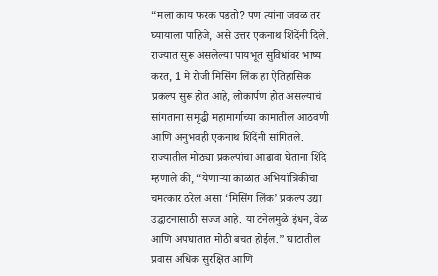“मला काय फरक पडतो? पण त्यांना जवळ तर घ्यायाला पाहिजे, असे उत्तर एकनाथ शिंदेंनी दिले.
राज्यात सुरू असलेल्या पायभूत सुविधांवर भाष्य करत, 1 मे रोजी मिसिंग लिंक हा ऐतिहासिक प्रकल्प सुरू होत आहे, लोकार्पण होत असल्याचं सांगताना समृद्धी महामार्गाच्या कामातील आठवणी आणि अनुभवही एकनाथ शिंदेंनी सांगितले. राज्यातील मोठ्या प्रकल्पांचा आढावा घेताना शिंदे म्हणाले की, “येणाऱ्या काळात अभियांत्रिकीचा चमत्कार ठरेल असा ‘मिसिंग लिंक’ प्रकल्प उद्या उद्घाटनासाठी सज्ज आहे. या टनेलमुळे इंधन, वेळ आणि अपघातात मोठी बचत होईल.” घाटातील प्रवास अधिक सुरक्षित आणि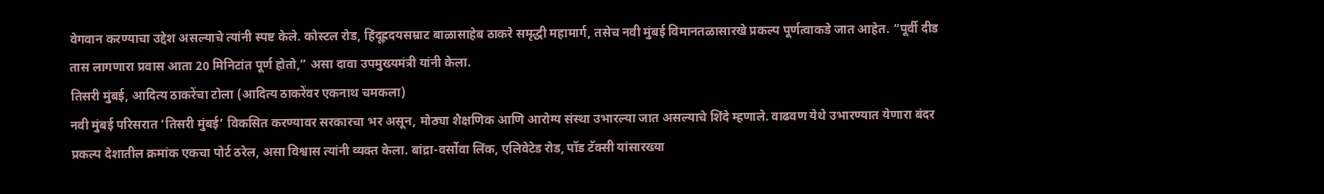वेगवान करण्याचा उद्देश असल्याचे त्यांनी स्पष्ट केले. कोस्टल रोड, हिंदूह्रदयसम्राट बाळासाहेब ठाकरे समृद्धी महामार्ग, तसेच नवी मुंबई विमानतळासारखे प्रकल्प पूर्णत्वाकडे जात आहेत. “पूर्वी दीड तास लागणारा प्रवास आता 20 मिनिटांत पूर्ण होतो,” असा दावा उपमुख्यमंत्री यांनी केला.
तिसरी मुंबई, आदित्य ठाकरेंचा टोला (आदित्य ठाकरेंवर एकनाथ चमकला)
नवी मुंबई परिसरात ‘तिसरी मुंबई’ विकसित करण्यावर सरकारचा भर असून, मोठ्या शैक्षणिक आणि आरोग्य संस्था उभारल्या जात असल्याचे शिंदे म्हणाले. वाढवण येथे उभारण्यात येणारा बंदर प्रकल्प देशातील क्रमांक एकचा पोर्ट ठरेल, असा विश्वास त्यांनी व्यक्त केला. बांद्रा-वर्सोवा लिंक, एलिवेटेड रोड, पॉड टॅक्सी यांसारख्या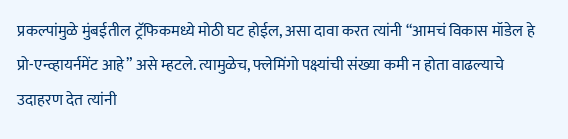प्रकल्पांमुळे मुंबईतील ट्रॅफिकमध्ये मोठी घट होईल, असा दावा करत त्यांनी “आमचं विकास मॉडेल हे प्रो-एन्व्हायर्नमेंट आहे” असे म्हटले. त्यामुळेच, फ्लेमिंगो पक्ष्यांची संख्या कमी न होता वाढल्याचे उदाहरण देत त्यांनी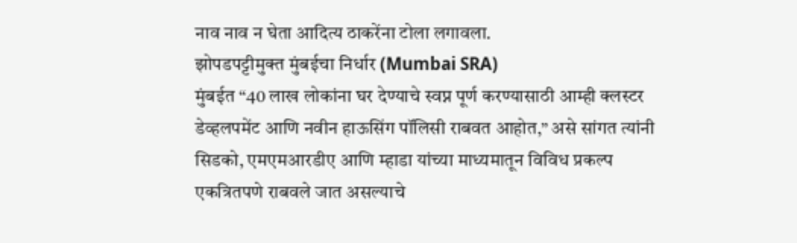नाव नाव न घेता आदित्य ठाकरेंना टोला लगावला.
झोपडपट्टीमुक्त मुंबईचा निर्धार (Mumbai SRA)
मुंबईत “40 लाख लोकांना घर देण्याचे स्वप्न पूर्ण करण्यासाठी आम्ही क्लस्टर डेव्हलपमेंट आणि नवीन हाऊसिंग पॉलिसी राबवत आहोत,” असे सांगत त्यांनी सिडको, एमएमआरडीए आणि म्हाडा यांच्या माध्यमातून विविध प्रकल्प एकत्रितपणे राबवले जात असल्याचे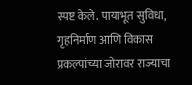स्पष्ट केले. पायाभूत सुविधा, गृहनिर्माण आणि विकास प्रकल्पांच्या जोरावर राज्याचा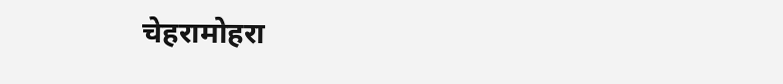चेहरामोहरा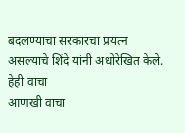बदलण्याचा सरकारचा प्रयत्न असल्याचे शिंदे यांनी अधोरेखित केले.
हेही वाचा
आणखी वाचा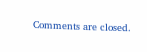Comments are closed.